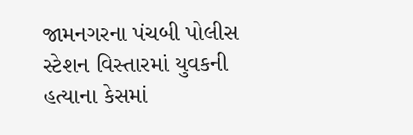જામનગરના પંચબી પોલીસ સ્ટેશન વિસ્તારમાં યુવકની હત્યાના કેસમાં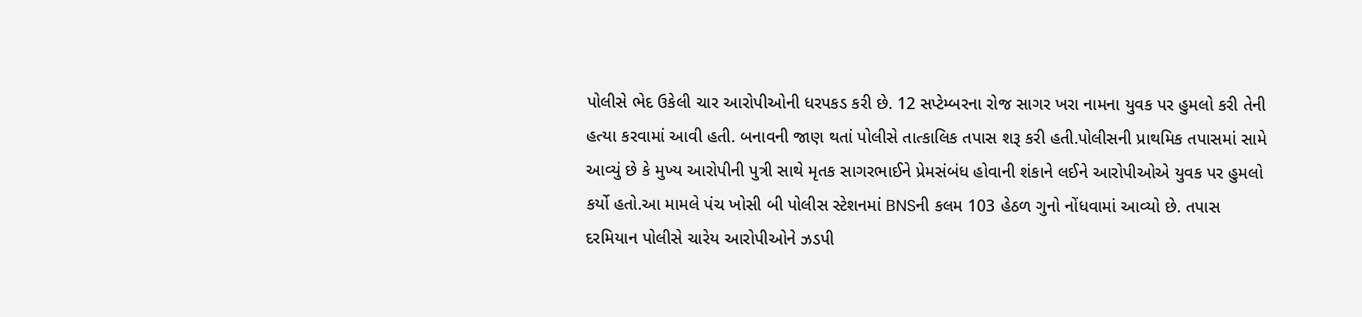પોલીસે ભેદ ઉકેલી ચાર આરોપીઓની ધરપકડ કરી છે. 12 સપ્ટેમ્બરના રોજ સાગર ખરા નામના યુવક પર હુમલો કરી તેની હત્યા કરવામાં આવી હતી. બનાવની જાણ થતાં પોલીસે તાત્કાલિક તપાસ શરૂ કરી હતી.પોલીસની પ્રાથમિક તપાસમાં સામે આવ્યું છે કે મુખ્ય આરોપીની પુત્રી સાથે મૃતક સાગરભાઈને પ્રેમસંબંધ હોવાની શંકાને લઈને આરોપીઓએ યુવક પર હુમલો કર્યો હતો.આ મામલે પંચ ખોસી બી પોલીસ સ્ટેશનમાં BNSની કલમ 103 હેઠળ ગુનો નોંધવામાં આવ્યો છે. તપાસ દરમિયાન પોલીસે ચારેય આરોપીઓને ઝડપી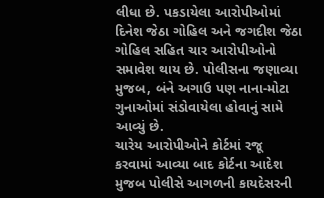લીધા છે. પકડાયેલા આરોપીઓમાં દિનેશ જેઠા ગોહિલ અને જગદીશ જેઠા ગોહિલ સહિત ચાર આરોપીઓનો સમાવેશ થાય છે. પોલીસના જણાવ્યા મુજબ, બંને અગાઉ પણ નાના-મોટા ગુનાઓમાં સંડોવાયેલા હોવાનું સામે આવ્યું છે.
ચારેય આરોપીઓને કોર્ટમાં રજૂ કરવામાં આવ્યા બાદ કોર્ટના આદેશ મુજબ પોલીસે આગળની કાયદેસરની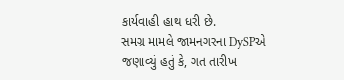કાર્યવાહી હાથ ધરી છે.
સમગ્ર મામલે જામનગરના DySPએ જણાવ્યું હતું કે, ગત તારીખ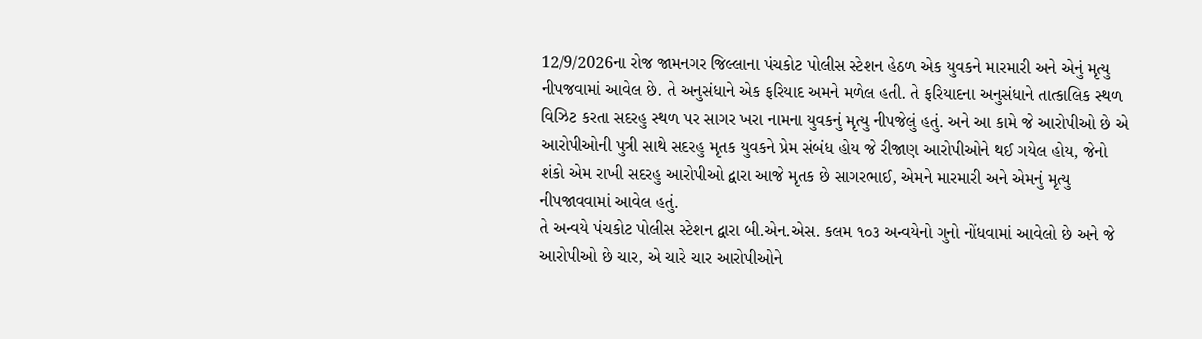12/9/2026ના રોજ જામનગર જિલ્લાના પંચકોટ પોલીસ સ્ટેશન હેઠળ એક યુવકને મારમારી અને એનું મૃત્યુ નીપજવામાં આવેલ છે. તે અનુસંધાને એક ફરિયાદ અમને મળેલ હતી. તે ફરિયાદના અનુસંધાને તાત્કાલિક સ્થળ વિઝિટ કરતા સદરહુ સ્થળ પર સાગર ખરા નામના યુવકનું મૃત્યુ નીપજેલું હતું. અને આ કામે જે આરોપીઓ છે એ આરોપીઓની પુત્રી સાથે સદરહુ મૃતક યુવકને પ્રેમ સંબંધ હોય જે રીજાણ આરોપીઓને થઈ ગયેલ હોય, જેનો શંકો એમ રાખી સદરહુ આરોપીઓ દ્વારા આજે મૃતક છે સાગરભાઈ, એમને મારમારી અને એમનું મૃત્યુ નીપજાવવામાં આવેલ હતું.
તે અન્વયે પંચકોટ પોલીસ સ્ટેશન દ્વારા બી.એન.એસ. કલમ ૧૦૩ અન્વયેનો ગુનો નોંધવામાં આવેલો છે અને જે આરોપીઓ છે ચાર, એ ચારે ચાર આરોપીઓને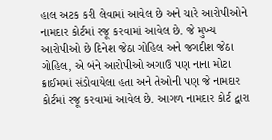હાલ અટક કરી લેવામાં આવેલ છે અને ચારે આરોપીઓને નામદાર કોર્ટમાં રજૂ કરવામાં આવેલ છે. જે મુખ્ય આરોપીઓ છે દિનેશ જેઠા ગોહિલ અને જગદીશ જેઠા ગોહિલ, એ બંને આરોપીઓ અગાઉ પણ નાના મોટા ક્રાઈમમાં સંડોવાયેલા હતા અને તેઓની પણ જે નામદાર કોર્ટમાં રજૂ કરવામાં આવેલ છે. આગળ નામદાર કોર્ટ દ્વારા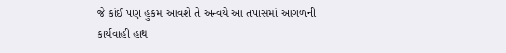જે કાંઈ પણ હુકમ આવશે તે અન્વયે આ તપાસમાં આગળની કાર્યવાહી હાથ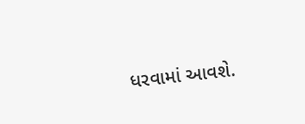ધરવામાં આવશે.